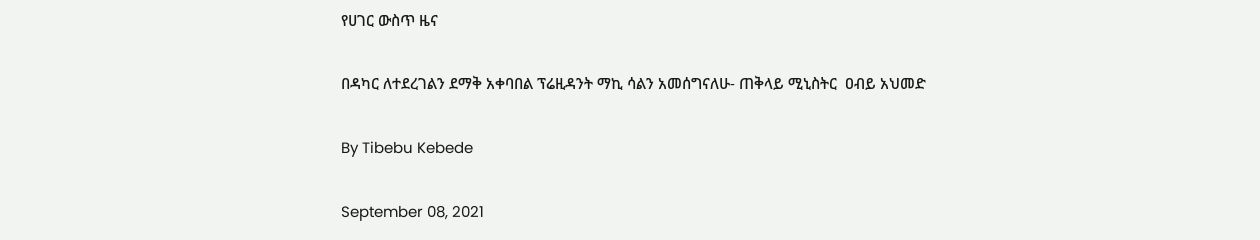የሀገር ውስጥ ዜና

በዳካር ለተደረገልን ደማቅ አቀባበል ፕሬዚዳንት ማኪ ሳልን አመሰግናለሁ- ጠቅላይ ሚኒስትር  ዐብይ አህመድ

By Tibebu Kebede

September 08, 2021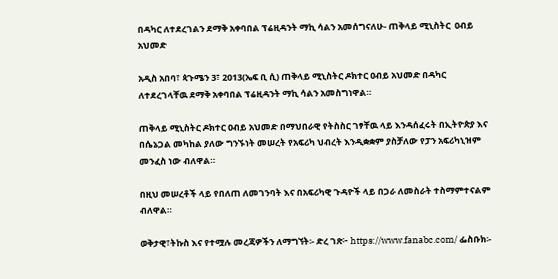በዳካር ለተደረገልን ደማቅ አቀባበል ፕሬዚዳንት ማኪ ሳልን አመሰግናለሁ- ጠቅላይ ሚኒስትር  ዐብይ አህመድ

አዲስ አበባ፣ ጳጉሜን 3፣ 2013(ኤፍ ቢ ሲ) ጠቅላይ ሚኒስትር ዶክተር ዐብይ አህመድ በዳካር ለተደረገላቸዉ ደማቅ አቀባበል ፕሬዚዳንት ማኪ ሳልን አመስግነዋል።

ጠቅላይ ሚኒስትር ዶክተር ዐብይ አህመድ በማህበራዊ የትስስር ገፃቸዉ ላይ እንዳሰፈሩት በኢትዮጵያ እና በሴኔጋል መካከል ያለው ግንኙነት መሠረት የአፍሪካ ህብረት እንዲቋቋም ያስቻለው የፓን አፍሪካኒዝም መንፈስ ነው ብለዋል።

በዚህ መሠረቶች ላይ የበለጠ ለመገንባት እና በአፍሪካዊ ጉዳዮች ላይ በጋራ ለመስራት ተስማምተናልም ብለዋል።

ወቅታዊ፣ትኩስ እና የተሟሉ መረጃዎችን ለማግኘት፡- ድረ ገጽ፦ https://www.fanabc.com/ ፌስቡክ፡-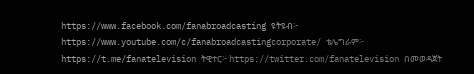https://www.facebook.com/fanabroadcasting ዩትዩብ፦ https://www.youtube.com/c/fanabroadcastingcorporate/ ቴሌግራም፦ https://t.me/fanatelevision ትዊተር፦ https://twitter.com/fanatelevision በመወዳጀት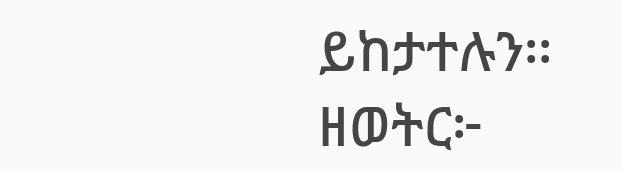ይከታተሉን፡፡ ዘወትር፦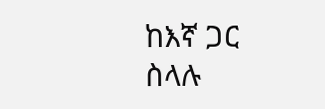ከእኛ ጋር ስላሉ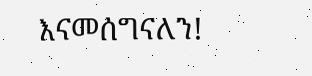እናመሰግናለን!